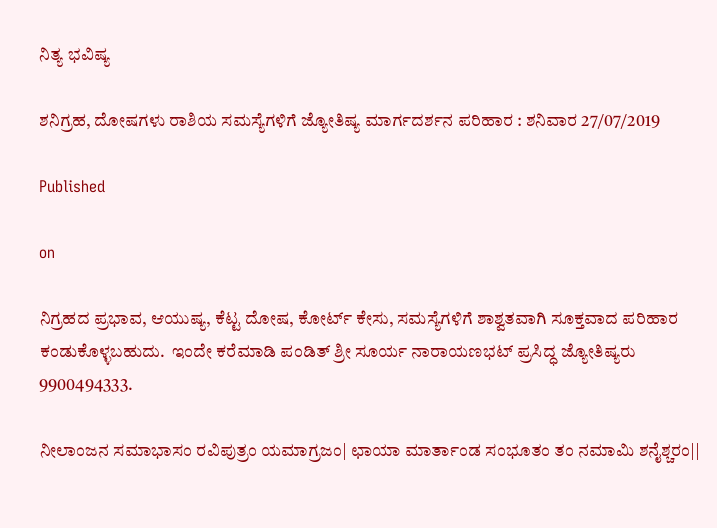ನಿತ್ಯ ಭವಿಷ್ಯ

ಶನಿಗ್ರಹ, ದೋಷಗಳು ರಾಶಿಯ ಸಮಸ್ಯೆಗಳಿಗೆ ಜ್ಯೋತಿಷ್ಯ ಮಾರ್ಗದರ್ಶನ ಪರಿಹಾರ‌ : ಶನಿವಾರ 27/07/2019

Published

on

ನಿಗ್ರಹದ ಪ್ರಭಾವ, ಆಯುಷ್ಯ, ಕೆಟ್ಟ ದೋಷ, ಕೋರ್ಟ್ ಕೇಸು, ಸಮಸ್ಯೆಗಳಿಗೆ ಶಾಶ್ವತವಾಗಿ ಸೂಕ್ತವಾದ ಪರಿಹಾರ ಕಂಡುಕೊಳ್ಳಬಹುದು.  ಇಂದೇ ಕರೆಮಾಡಿ ಪಂಡಿತ್ ಶ್ರೀ ಸೂರ್ಯ ನಾರಾಯಣಭಟ್ ಪ್ರಸಿದ್ಧ ಜ್ಯೋತಿಷ್ಯರು 9900494333.

ನೀಲಾಂಜನ ಸಮಾಭಾಸಂ ರವಿಪುತ್ರಂ ಯಮಾಗ್ರಜಂ| ಛಾಯಾ ಮಾರ್ತಾಂಡ ಸಂಭೂತಂ ತಂ ನಮಾಮಿ ಶನೈಶ್ಚರಂ||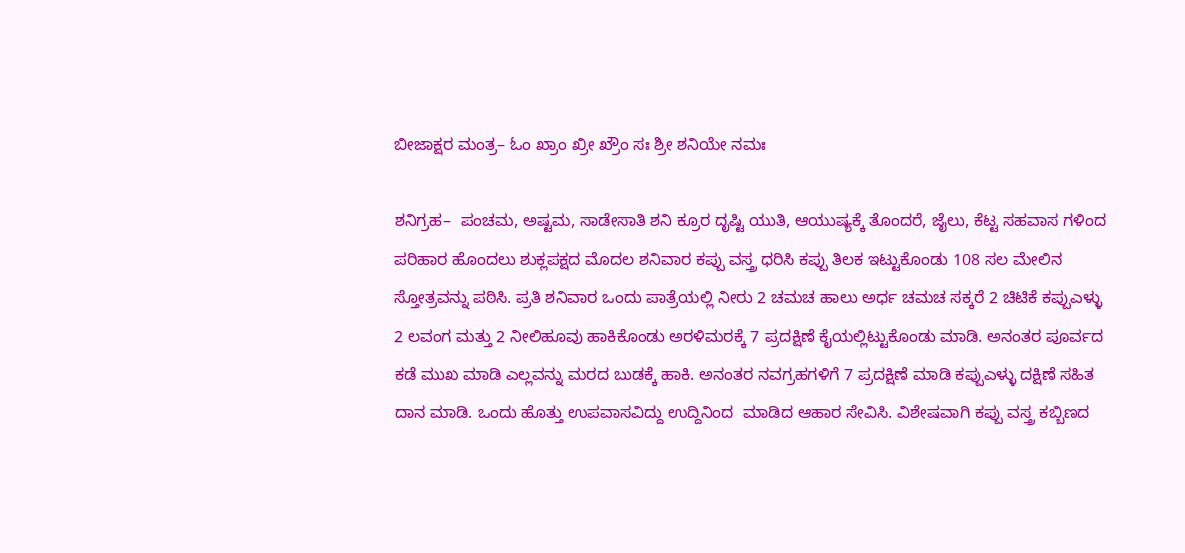ಬೀಜಾಕ್ಷರ ಮಂತ್ರ– ಓಂ ಖ್ರಾಂ ಖ್ರೀ ಖ್ರೌಂ ಸಃ ಶ್ರೀ ಶನಿಯೇ ನಮಃ

ಶನಿಗ್ರಹ–  ಪಂಚಮ, ಅಷ್ಟಮ, ಸಾಡೇಸಾತಿ ಶನಿ ಕ್ರೂರ ದೃಷ್ಟಿ ಯುತಿ, ಆಯುಷ್ಯಕ್ಕೆ ತೊಂದರೆ, ಜೈಲು, ಕೆಟ್ಟ ಸಹವಾಸ ಗಳಿಂದ ಪರಿಹಾರ ಹೊಂದಲು ಶುಕ್ಲಪಕ್ಷದ ಮೊದಲ ಶನಿವಾರ ಕಪ್ಪು ವಸ್ತ್ರ ಧರಿಸಿ ಕಪ್ಪು ತಿಲಕ ಇಟ್ಟುಕೊಂಡು 108 ಸಲ ಮೇಲಿನ ಸ್ತೋತ್ರವನ್ನು ಪಠಿಸಿ. ಪ್ರತಿ ಶನಿವಾರ ಒಂದು ಪಾತ್ರೆಯಲ್ಲಿ ನೀರು 2 ಚಮಚ ಹಾಲು ಅರ್ಧ ಚಮಚ ಸಕ್ಕರೆ 2 ಚಿಟಿಕೆ ಕಪ್ಪುಎಳ್ಳು 2 ಲವಂಗ ಮತ್ತು 2 ನೀಲಿಹೂವು ಹಾಕಿಕೊಂಡು ಅರಳಿಮರಕ್ಕೆ 7 ಪ್ರದಕ್ಷಿಣೆ ಕೈಯಲ್ಲಿಟ್ಟುಕೊಂಡು ಮಾಡಿ. ಅನಂತರ ಪೂರ್ವದ ಕಡೆ ಮುಖ ಮಾಡಿ ಎಲ್ಲವನ್ನು ಮರದ ಬುಡಕ್ಕೆ ಹಾಕಿ. ಅನಂತರ ನವಗ್ರಹಗಳಿಗೆ 7 ಪ್ರದಕ್ಷಿಣೆ ಮಾಡಿ ಕಪ್ಪುಎಳ್ಳು ದಕ್ಷಿಣೆ ಸಹಿತ ದಾನ ಮಾಡಿ. ಒಂದು ಹೊತ್ತು ಉಪವಾಸವಿದ್ದು ಉದ್ದಿನಿಂದ  ಮಾಡಿದ ಆಹಾರ ಸೇವಿಸಿ. ವಿಶೇಷವಾಗಿ ಕಪ್ಪು ವಸ್ತ್ರ ಕಬ್ಬಿಣದ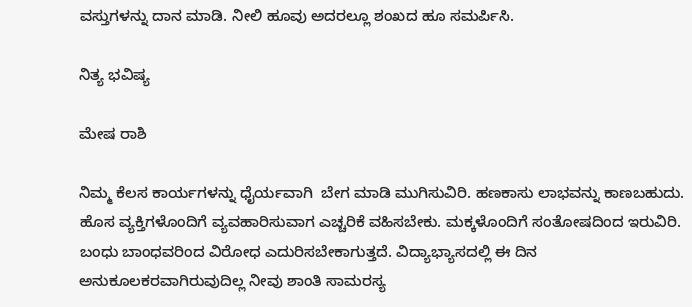ವಸ್ತುಗಳನ್ನು ದಾನ ಮಾಡಿ. ನೀಲಿ ಹೂವು ಅದರಲ್ಲೂ ಶಂಖದ ಹೂ ಸಮರ್ಪಿಸಿ.

ನಿತ್ಯ ಭವಿಷ್ಯ

ಮೇಷ ರಾಶಿ

ನಿಮ್ಮ ಕೆಲಸ ಕಾರ್ಯಗಳನ್ನು ಧೈರ್ಯವಾಗಿ  ಬೇಗ ಮಾಡಿ ಮುಗಿಸುವಿರಿ. ಹಣಕಾಸು ಲಾಭವನ್ನು ಕಾಣಬಹುದು. ಹೊಸ ವ್ಯಕ್ತಿಗಳೊಂದಿಗೆ ವ್ಯವಹಾರಿಸುವಾಗ ಎಚ್ಚರಿಕೆ ವಹಿಸಬೇಕು. ಮಕ್ಕಳೊಂದಿಗೆ ಸಂತೋಷದಿಂದ ಇರುವಿರಿ. ಬಂಧು ಬಾಂಧವರಿಂದ ವಿರೋಧ ಎದುರಿಸಬೇಕಾಗುತ್ತದೆ. ವಿದ್ಯಾಭ್ಯಾಸದಲ್ಲಿ ಈ ದಿನ ಅನುಕೂಲಕರವಾಗಿರುವುದಿಲ್ಲ ನೀವು ಶಾಂತಿ ಸಾಮರಸ್ಯ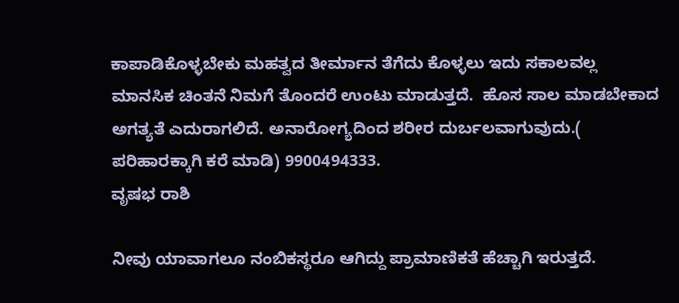ಕಾಪಾಡಿಕೊಳ್ಳಬೇಕು ಮಹತ್ವದ ತೀರ್ಮಾನ ತೆಗೆದು ಕೊಳ್ಳಲು ಇದು ಸಕಾಲವಲ್ಲ ಮಾನಸಿಕ ಚಿಂತನೆ ನಿಮಗೆ ತೊಂದರೆ ಉಂಟು ಮಾಡುತ್ತದೆ.  ಹೊಸ ಸಾಲ ಮಾಡಬೇಕಾದ ಅಗತ್ಯತೆ ಎದುರಾಗಲಿದೆ. ಅನಾರೋಗ್ಯದಿಂದ ಶರೀರ ದುರ್ಬಲವಾಗುವುದು.( ಪರಿಹಾರಕ್ಕಾಗಿ ಕರೆ ಮಾಡಿ) 9900494333.
ವೃಷಭ ರಾಶಿ

ನೀವು ಯಾವಾಗಲೂ ನಂಬಿಕಸ್ಥರೂ ಆಗಿದ್ದು ಪ್ರಾಮಾಣಿಕತೆ ಹೆಚ್ಚಾಗಿ ಇರುತ್ತದೆ.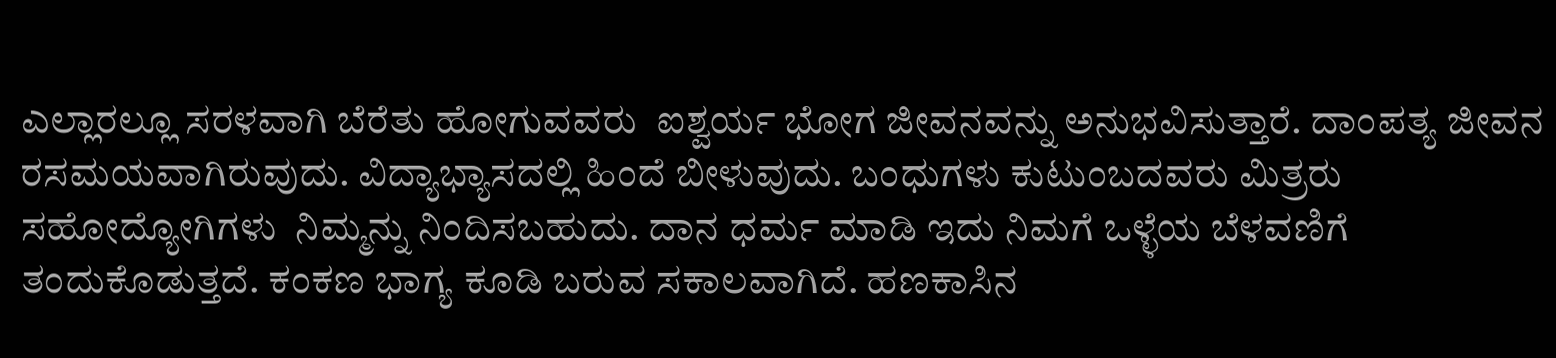ಎಲ್ಲಾರಲ್ಲೂ ಸರಳವಾಗಿ ಬೆರೆತು ಹೋಗುವವರು  ಐಶ್ವರ್ಯ ಭೋಗ ಜೀವನವನ್ನು ಅನುಭವಿಸುತ್ತಾರೆ. ದಾಂಪತ್ಯ ಜೀವನ ರಸಮಯವಾಗಿರುವುದು. ವಿದ್ಯಾಭ್ಯಾಸದಲ್ಲಿ ಹಿಂದೆ ಬೀಳುವುದು. ಬಂಧುಗಳು ಕುಟುಂಬದವರು ಮಿತ್ರರು ಸಹೋದ್ಯೋಗಿಗಳು  ನಿಮ್ಮನ್ನು ನಿಂದಿಸಬಹುದು. ದಾನ ಧರ್ಮ ಮಾಡಿ ಇದು ನಿಮಗೆ ಒಳ್ಳೆಯ ಬೆಳವಣಿಗೆ ತಂದುಕೊಡುತ್ತದೆ. ಕಂಕಣ ಭಾಗ್ಯ ಕೂಡಿ ಬರುವ ಸಕಾಲವಾಗಿದೆ. ಹಣಕಾಸಿನ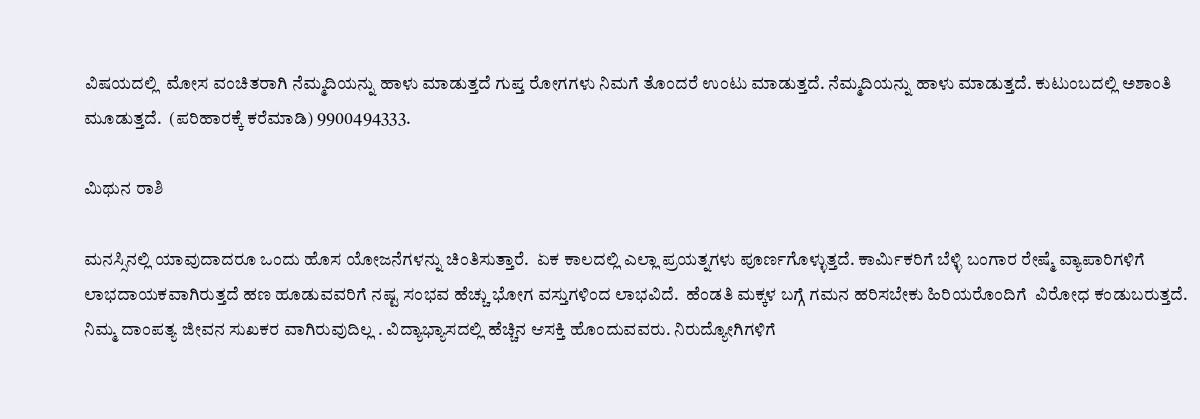ವಿಷಯದಲ್ಲಿ  ಮೋಸ ವಂಚಿತರಾಗಿ ನೆಮ್ಮದಿಯನ್ನು ಹಾಳು ಮಾಡುತ್ತದೆ ಗುಪ್ತ ರೋಗಗಳು ನಿಮಗೆ ತೊಂದರೆ ಉಂಟು ಮಾಡುತ್ತದೆ. ನೆಮ್ಮದಿಯನ್ನು ಹಾಳು ಮಾಡುತ್ತದೆ. ಕುಟುಂಬದಲ್ಲಿ ಅಶಾಂತಿ ಮೂಡುತ್ತದೆ.  (ಪರಿಹಾರಕ್ಕೆ ಕರೆಮಾಡಿ) 9900494333.

ಮಿಥುನ ರಾಶಿ

ಮನಸ್ಸಿನಲ್ಲಿ ಯಾವುದಾದರೂ ಒಂದು ಹೊಸ ಯೋಜನೆಗಳನ್ನು ಚಿಂತಿಸುತ್ತಾರೆ.  ಏಕ ಕಾಲದಲ್ಲಿ ಎಲ್ಲಾ ಪ್ರಯತ್ನಗಳು ಪೂರ್ಣಗೊಳ್ಳುತ್ತದೆ. ಕಾರ್ಮಿಕರಿಗೆ ಬೆಳ್ಳಿ ಬಂಗಾರ ರೇಷ್ಮೆ ವ್ಯಾಪಾರಿಗಳಿಗೆ ಲಾಭದಾಯಕವಾಗಿರುತ್ತದೆ ಹಣ ಹೂಡುವವರಿಗೆ ನಷ್ಟ ಸಂಭವ ಹೆಚ್ಚು ಭೋಗ ವಸ್ತುಗಳಿಂದ ಲಾಭವಿದೆ.  ಹೆಂಡತಿ ಮಕ್ಕಳ ಬಗ್ಗೆ ಗಮನ ಹರಿಸಬೇಕು ಹಿರಿಯರೊಂದಿಗೆ  ವಿರೋಧ ಕಂಡುಬರುತ್ತದೆ.  ನಿಮ್ಮ ದಾಂಪತ್ಯ ಜೀವನ ಸುಖಕರ ವಾಗಿರುವುದಿಲ್ಲ . ವಿದ್ಯಾಭ್ಯಾಸದಲ್ಲಿ ಹೆಚ್ಚಿನ ಆಸಕ್ತಿ ಹೊಂದುವವರು. ನಿರುದ್ಯೋಗಿಗಳಿಗೆ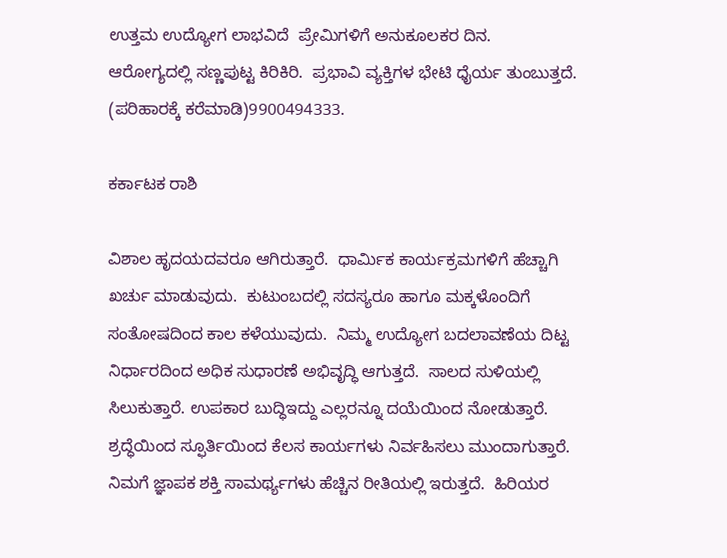ಉತ್ತಮ ಉದ್ಯೋಗ ಲಾಭವಿದೆ  ಪ್ರೇಮಿಗಳಿಗೆ ಅನುಕೂಲಕರ ದಿನ.  ಆರೋಗ್ಯದಲ್ಲಿ ಸಣ್ಣಪುಟ್ಟ ಕಿರಿಕಿರಿ.  ಪ್ರಭಾವಿ ವ್ಯಕ್ತಿಗಳ ಭೇಟಿ ಧೈರ್ಯ ತುಂಬುತ್ತದೆ. (ಪರಿಹಾರಕ್ಕೆ ಕರೆಮಾಡಿ)9900494333.

ಕರ್ಕಾಟಕ ರಾಶಿ

ವಿಶಾಲ ಹೃದಯದವರೂ ಆಗಿರುತ್ತಾರೆ.  ಧಾರ್ಮಿಕ ಕಾರ್ಯಕ್ರಮಗಳಿಗೆ ಹೆಚ್ಚಾಗಿ ಖರ್ಚು ಮಾಡುವುದು.  ಕುಟುಂಬದಲ್ಲಿ ಸದಸ್ಯರೂ ಹಾಗೂ ಮಕ್ಕಳೊಂದಿಗೆ ಸಂತೋಷದಿಂದ ಕಾಲ ಕಳೆಯುವುದು.  ನಿಮ್ಮ ಉದ್ಯೋಗ ಬದಲಾವಣೆಯ ದಿಟ್ಟ ನಿರ್ಧಾರದಿಂದ ಅಧಿಕ ಸುಧಾರಣೆ ಅಭಿವೃದ್ಧಿ ಆಗುತ್ತದೆ.  ಸಾಲದ ಸುಳಿಯಲ್ಲಿ ಸಿಲುಕುತ್ತಾರೆ. ಉಪಕಾರ ಬುದ್ಧಿಇದ್ದು ಎಲ್ಲರನ್ನೂ ದಯೆಯಿಂದ ನೋಡುತ್ತಾರೆ. ಶ್ರದ್ಧೆಯಿಂದ ಸ್ಫೂರ್ತಿಯಿಂದ ಕೆಲಸ ಕಾರ್ಯಗಳು ನಿರ್ವಹಿಸಲು ಮುಂದಾಗುತ್ತಾರೆ.  ನಿಮಗೆ ಜ್ಞಾಪಕ ಶಕ್ತಿ ಸಾಮರ್ಥ್ಯಗಳು ಹೆಚ್ಚಿನ ರೀತಿಯಲ್ಲಿ ಇರುತ್ತದೆ.  ಹಿರಿಯರ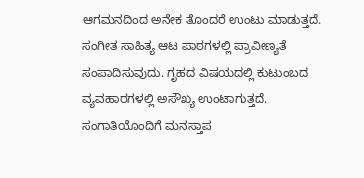ಆಗಮನದಿಂದ ಅನೇಕ ತೊಂದರೆ ಉಂಟು ಮಾಡುತ್ತದೆ.  ಸಂಗೀತ ಸಾಹಿತ್ಯ ಆಟ ಪಾಠಗಳಲ್ಲಿ ಪ್ರಾವೀಣ್ಯತೆ ಸಂಪಾದಿಸುವುದು. ಗೃಹದ ವಿಷಯದಲ್ಲಿ ಕುಟುಂಬದ ವ್ಯವಹಾರಗಳಲ್ಲಿ ಅಸೌಖ್ಯ ಉಂಟಾಗುತ್ತದೆ.  ಸಂಗಾತಿಯೊಂದಿಗೆ ಮನಸ್ತಾಪ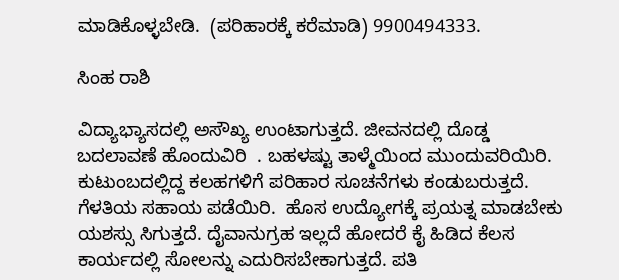ಮಾಡಿಕೊಳ್ಳಬೇಡಿ.  (ಪರಿಹಾರಕ್ಕೆ ಕರೆಮಾಡಿ) 9900494333.

ಸಿಂಹ ರಾಶಿ

ವಿದ್ಯಾಭ್ಯಾಸದಲ್ಲಿ ಅಸೌಖ್ಯ ಉಂಟಾಗುತ್ತದೆ. ಜೀವನದಲ್ಲಿ ದೊಡ್ಡ ಬದಲಾವಣೆ ಹೊಂದುವಿರಿ  . ಬಹಳಷ್ಟು ತಾಳ್ಮೆಯಿಂದ ಮುಂದುವರಿಯಿರಿ.  ಕುಟುಂಬದಲ್ಲಿದ್ದ ಕಲಹಗಳಿಗೆ ಪರಿಹಾರ ಸೂಚನೆಗಳು ಕಂಡುಬರುತ್ತದೆ.  ಗೆಳತಿಯ ಸಹಾಯ ಪಡೆಯಿರಿ.  ಹೊಸ ಉದ್ಯೋಗಕ್ಕೆ ಪ್ರಯತ್ನ ಮಾಡಬೇಕು ಯಶಸ್ಸು ಸಿಗುತ್ತದೆ. ದೈವಾನುಗ್ರಹ ಇಲ್ಲದೆ ಹೋದರೆ ಕೈ ಹಿಡಿದ ಕೆಲಸ ಕಾರ್ಯದಲ್ಲಿ ಸೋಲನ್ನು ಎದುರಿಸಬೇಕಾಗುತ್ತದೆ. ಪತಿ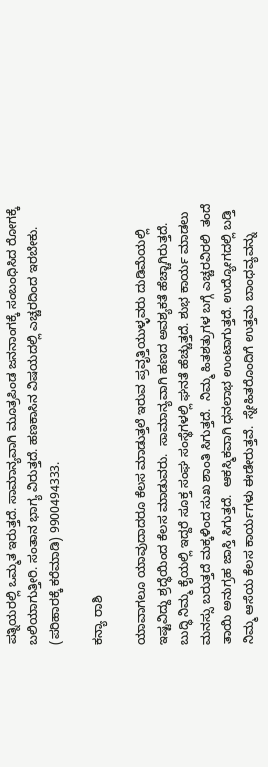ಪತ್ನಿಯರಲ್ಲಿ ಒಮ್ಮತ ಇರುತ್ತದೆ. ಸಾಮಾನ್ಯವಾಗಿ ಮೂತ್ರಪಿಂಡ ಜನನಾಂಗಕ್ಕೆ ಸಂಬಂಧಿಸಿದ ರೋಗಕ್ಕೆ ಬಲಿಯಾಗುತ್ತೀರಿ. ಸಂತಾನ ಭಾಗ್ಯ ವಿರುತ್ತದೆ. ಹಣಕಾಸಿನ ವಿಷಯದಲ್ಲಿ ಎಚ್ಚರದಿಂದ ಇರಬೇಕು. (ಪರಿಹಾರಕ್ಕೆ ಕರೆಮಾಡಿ) 9900494333.

ಕನ್ಯಾ ರಾಶಿ

ಯಾವಾಗಲೂ ಯಾವುದಾದರೂ ಕೆಲಸ ಮಾಡುತ್ತಲೆ ಇರುವ ಪ್ರವೃತ್ತಿಯುಳ್ಳವರು ದುಡಿಮೆಯಲ್ಲಿ ಇಷ್ಟವಿದ್ದು ಶ್ರದ್ಧೆಯಿಂದ ಕೆಲಸ ಮಾಡುವರು.  ಸಾಮಾನ್ಯವಾಗಿ ಹಣದ ಅವಶ್ಯಕತೆ ಹೆಚ್ಚಾಗಿರುತ್ತದೆ. ಬುದ್ಧಿ ನಿಮ್ಮ ಕೈಯಲ್ಲಿ ಇದ್ದರೆ ಸೂಕ್ತ ಸಂಘ ಸಂಸ್ಥೆಗಳಲ್ಲಿ ಘನತೆ ಹೆಚ್ಚುತ್ತದೆ. ಶುಭ ಕಾರ್ಯ ಮಾಡಲು ಮನಸ್ಸು ಬರುತ್ತದೆ ಮಕ್ಕಳಿಂದ ಸುಖ ಶಾಂತಿ ಸಿಗುತ್ತದೆ.  ನಿಮ್ಮ ಹಿತಶತ್ರುಗಳ ಬಗ್ಗೆ ಎಚ್ಚರವಿರಲಿ  ತಂದೆ ತಾಯಿ ಅನುಗ್ರಹ ಜಾಸ್ತಿ ಸಿಗುತ್ತದೆ.  ಆಕಸ್ಮಿಕವಾಗಿ ಧನಲಾಭ ಉಂಟಾಗುತ್ತದೆ. ಉದ್ಯೋಗದಲ್ಲಿ ಬಡ್ತಿ ನಿಮ್ಮ ಆಸೆಯ ಕೆಲಸ ಕಾರ್ಯಗಳು ಈಡೇರುತ್ತವೆ.  ಸ್ನೇಹಿತರೊಂದಿಗೆ ಉತ್ತಮ ಬಾಂಧವ್ಯವನ್ನು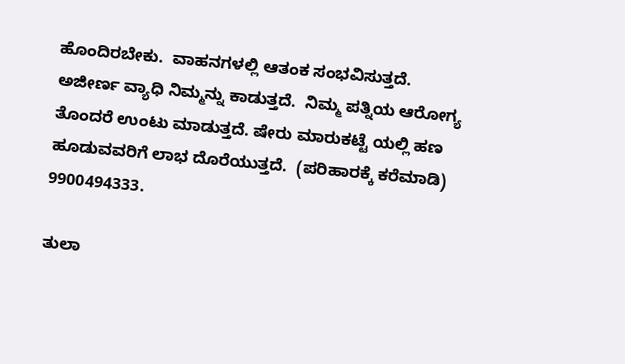ಹೊಂದಿರಬೇಕು.  ವಾಹನಗಳಲ್ಲಿ ಆತಂಕ ಸಂಭವಿಸುತ್ತದೆ. ಅಜೀರ್ಣ ವ್ಯಾಧಿ ನಿಮ್ಮನ್ನು ಕಾಡುತ್ತದೆ.  ನಿಮ್ಮ ಪತ್ನಿಯ ಆರೋಗ್ಯ ತೊಂದರೆ ಉಂಟು ಮಾಡುತ್ತದೆ. ಷೇರು ಮಾರುಕಟ್ಟೆ ಯಲ್ಲಿ ಹಣ ಹೂಡುವವರಿಗೆ ಲಾಭ ದೊರೆಯುತ್ತದೆ.  (ಪರಿಹಾರಕ್ಕೆ ಕರೆಮಾಡಿ) 9900494333.

ತುಲಾ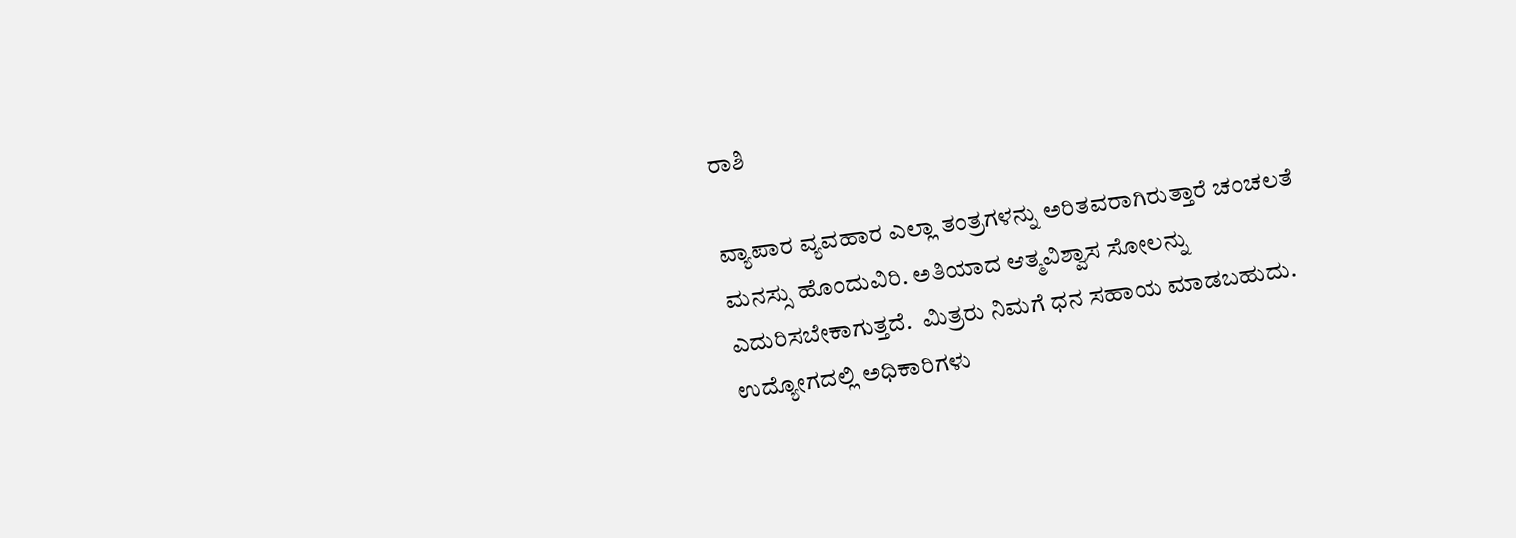ರಾಶಿ

ವ್ಯಾಪಾರ ವ್ಯವಹಾರ ಎಲ್ಲಾ ತಂತ್ರಗಳನ್ನು ಅರಿತವರಾಗಿರುತ್ತಾರೆ ಚಂಚಲತೆ ಮನಸ್ಸು ಹೊಂದುವಿರಿ. ಅತಿಯಾದ ಆತ್ಮವಿಶ್ವಾಸ ಸೋಲನ್ನು ಎದುರಿಸಬೇಕಾಗುತ್ತದೆ.  ಮಿತ್ರರು ನಿಮಗೆ ಧನ ಸಹಾಯ ಮಾಡಬಹುದು. ಉದ್ಯೋಗದಲ್ಲಿ ಅಧಿಕಾರಿಗಳು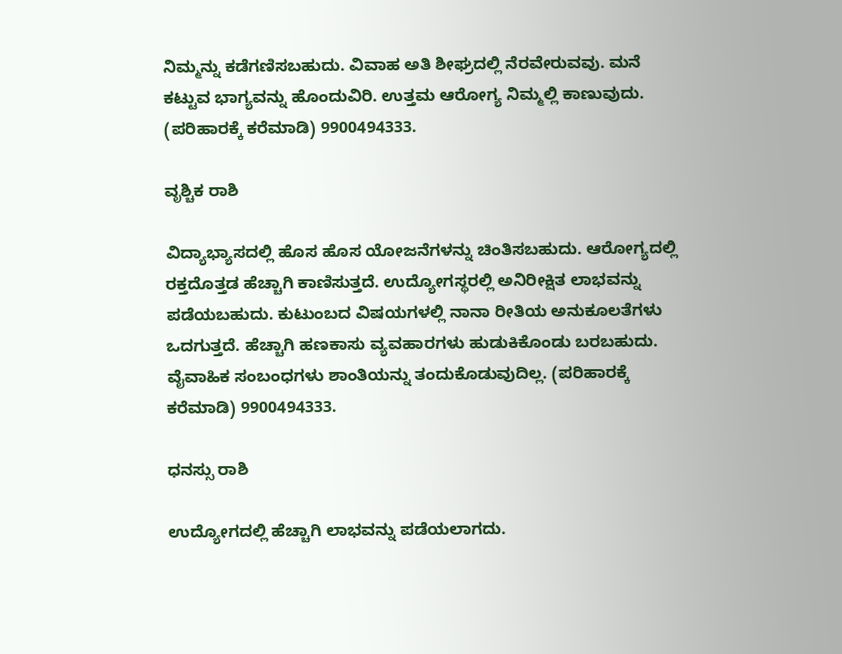ನಿಮ್ಮನ್ನು ಕಡೆಗಣಿಸಬಹುದು. ವಿವಾಹ ಅತಿ ಶೀಘ್ರದಲ್ಲಿ ನೆರವೇರುವವು. ಮನೆ ಕಟ್ಟುವ ಭಾಗ್ಯವನ್ನು ಹೊಂದುವಿರಿ. ಉತ್ತಮ ಆರೋಗ್ಯ ನಿಮ್ಮಲ್ಲಿ ಕಾಣುವುದು. (ಪರಿಹಾರಕ್ಕೆ ಕರೆಮಾಡಿ) 9900494333.

ವೃಶ್ಚಿಕ ರಾಶಿ

ವಿದ್ಯಾಭ್ಯಾಸದಲ್ಲಿ ಹೊಸ ಹೊಸ ಯೋಜನೆಗಳನ್ನು ಚಿಂತಿಸಬಹುದು. ಆರೋಗ್ಯದಲ್ಲಿ ರಕ್ತದೊತ್ತಡ ಹೆಚ್ಚಾಗಿ ಕಾಣಿಸುತ್ತದೆ. ಉದ್ಯೋಗಸ್ಥರಲ್ಲಿ ಅನಿರೀಕ್ಷಿತ ಲಾಭವನ್ನು ಪಡೆಯಬಹುದು. ಕುಟುಂಬದ ವಿಷಯಗಳಲ್ಲಿ ನಾನಾ ರೀತಿಯ ಅನುಕೂಲತೆಗಳು ಒದಗುತ್ತದೆ. ಹೆಚ್ಚಾಗಿ ಹಣಕಾಸು ವ್ಯವಹಾರಗಳು ಹುಡುಕಿಕೊಂಡು ಬರಬಹುದು. ವೈವಾಹಿಕ ಸಂಬಂಧಗಳು ಶಾಂತಿಯನ್ನು ತಂದುಕೊಡುವುದಿಲ್ಲ. (ಪರಿಹಾರಕ್ಕೆ ಕರೆಮಾಡಿ) 9900494333.

ಧನಸ್ಸು ರಾಶಿ

ಉದ್ಯೋಗದಲ್ಲಿ ಹೆಚ್ಚಾಗಿ ಲಾಭವನ್ನು ಪಡೆಯಲಾಗದು.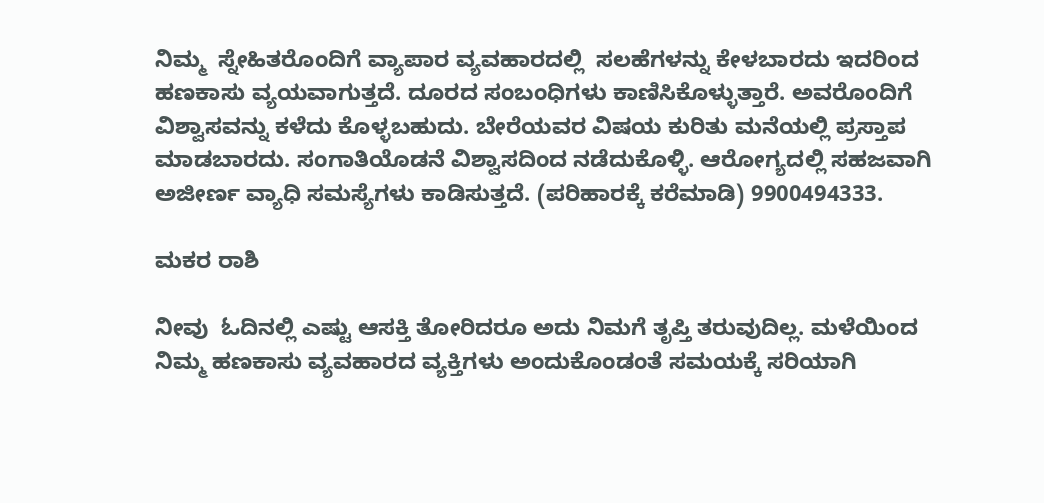ನಿಮ್ಮ  ಸ್ನೇಹಿತರೊಂದಿಗೆ ವ್ಯಾಪಾರ ವ್ಯವಹಾರದಲ್ಲಿ  ಸಲಹೆಗಳನ್ನು ಕೇಳಬಾರದು ಇದರಿಂದ ಹಣಕಾಸು ವ್ಯಯವಾಗುತ್ತದೆ. ದೂರದ ಸಂಬಂಧಿಗಳು ಕಾಣಿಸಿಕೊಳ್ಳುತ್ತಾರೆ. ಅವರೊಂದಿಗೆ ವಿಶ್ವಾಸವನ್ನು ಕಳೆದು ಕೊಳ್ಳಬಹುದು. ಬೇರೆಯವರ ವಿಷಯ ಕುರಿತು ಮನೆಯಲ್ಲಿ ಪ್ರಸ್ತಾಪ ಮಾಡಬಾರದು. ಸಂಗಾತಿಯೊಡನೆ ವಿಶ್ವಾಸದಿಂದ ನಡೆದುಕೊಳ್ಳಿ. ಆರೋಗ್ಯದಲ್ಲಿ ಸಹಜವಾಗಿ ಅಜೀರ್ಣ ವ್ಯಾಧಿ ಸಮಸ್ಯೆಗಳು ಕಾಡಿಸುತ್ತದೆ. (ಪರಿಹಾರಕ್ಕೆ ಕರೆಮಾಡಿ) 9900494333.

ಮಕರ ರಾಶಿ

ನೀವು  ಓದಿನಲ್ಲಿ ಎಷ್ಟು ಆಸಕ್ತಿ ತೋರಿದರೂ ಅದು ನಿಮಗೆ ತೃಪ್ತಿ ತರುವುದಿಲ್ಲ. ಮಳೆಯಿಂದ ನಿಮ್ಮ ಹಣಕಾಸು ವ್ಯವಹಾರದ ವ್ಯಕ್ತಿಗಳು ಅಂದುಕೊಂಡಂತೆ ಸಮಯಕ್ಕೆ ಸರಿಯಾಗಿ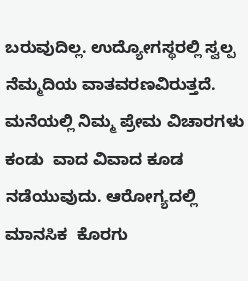ಬರುವುದಿಲ್ಲ. ಉದ್ಯೋಗಸ್ಥರಲ್ಲಿ ಸ್ವಲ್ಪ ನೆಮ್ಮದಿಯ ವಾತವರಣವಿರುತ್ತದೆ. ಮನೆಯಲ್ಲಿ ನಿಮ್ಮ ಪ್ರೇಮ ವಿಚಾರಗಳು ಕಂಡು  ವಾದ ವಿವಾದ ಕೂಡ ನಡೆಯುವುದು. ಆರೋಗ್ಯದಲ್ಲಿ ಮಾನಸಿಕ  ಕೊರಗು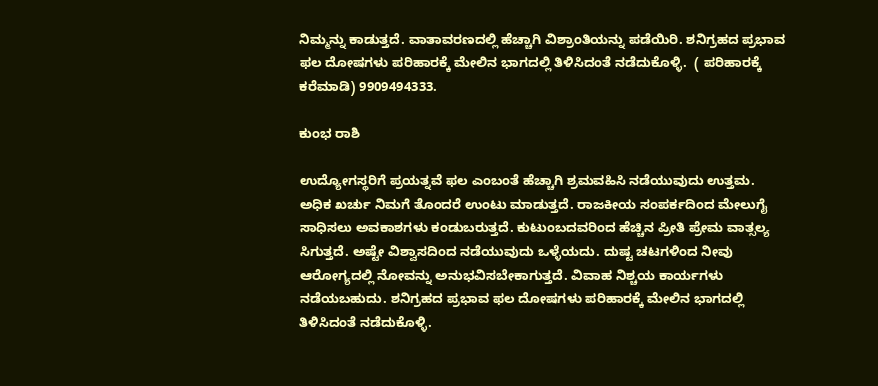ನಿಮ್ಮನ್ನು ಕಾಡುತ್ತದೆ. ವಾತಾವರಣದಲ್ಲಿ ಹೆಚ್ಚಾಗಿ ವಿಶ್ರಾಂತಿಯನ್ನು ಪಡೆಯಿರಿ. ಶನಿಗ್ರಹದ ಪ್ರಭಾವ ಫಲ ದೋಷಗಳು ಪರಿಹಾರಕ್ಕೆ ಮೇಲಿನ ಭಾಗದಲ್ಲಿ ತಿಳಿಸಿದಂತೆ ನಡೆದುಕೊಳ್ಳಿ.  ( ಪರಿಹಾರಕ್ಕೆ ಕರೆಮಾಡಿ) 9909494333.

ಕುಂಭ ರಾಶಿ

ಉದ್ಯೋಗಸ್ಥರಿಗೆ ಪ್ರಯತ್ನವೆ ಫಲ ಎಂಬಂತೆ ಹೆಚ್ಚಾಗಿ ಶ್ರಮವಹಿಸಿ ನಡೆಯುವುದು ಉತ್ತಮ. ಅಧಿಕ ಖರ್ಚು ನಿಮಗೆ ತೊಂದರೆ ಉಂಟು ಮಾಡುತ್ತದೆ. ರಾಜಕೀಯ ಸಂಪರ್ಕದಿಂದ ಮೇಲುಗೈ ಸಾಧಿಸಲು ಅವಕಾಶಗಳು ಕಂಡುಬರುತ್ತದೆ. ಕುಟುಂಬದವರಿಂದ ಹೆಚ್ಚಿನ ಪ್ರೀತಿ ಪ್ರೇಮ ವಾತ್ಸಲ್ಯ ಸಿಗುತ್ತದೆ. ಅಷ್ಟೇ ವಿಶ್ವಾಸದಿಂದ ನಡೆಯುವುದು ಒಳ್ಳೆಯದು. ದುಷ್ಟ ಚಟಗಳಿಂದ ನೀವು ಆರೋಗ್ಯದಲ್ಲಿ ನೋವನ್ನು ಅನುಭವಿಸಬೇಕಾಗುತ್ತದೆ. ವಿವಾಹ ನಿಶ್ಚಯ ಕಾರ್ಯಗಳು ನಡೆಯಬಹುದು. ಶನಿಗ್ರಹದ ಪ್ರಭಾವ ಫಲ ದೋಷಗಳು ಪರಿಹಾರಕ್ಕೆ ಮೇಲಿನ ಭಾಗದಲ್ಲಿ ತಿಳಿಸಿದಂತೆ ನಡೆದುಕೊಳ್ಳಿ.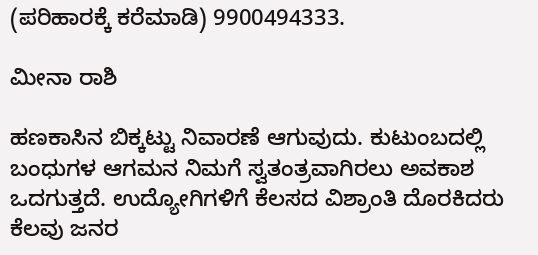(ಪರಿಹಾರಕ್ಕೆ ಕರೆಮಾಡಿ) 9900494333.

ಮೀನಾ ರಾಶಿ

ಹಣಕಾಸಿನ ಬಿಕ್ಕಟ್ಟು ನಿವಾರಣೆ ಆಗುವುದು. ಕುಟುಂಬದಲ್ಲಿ ಬಂಧುಗಳ ಆಗಮನ ನಿಮಗೆ ಸ್ವತಂತ್ರವಾಗಿರಲು ಅವಕಾಶ ಒದಗುತ್ತದೆ. ಉದ್ಯೋಗಿಗಳಿಗೆ ಕೆಲಸದ ವಿಶ್ರಾಂತಿ ದೊರಕಿದರು ಕೆಲವು ಜನರ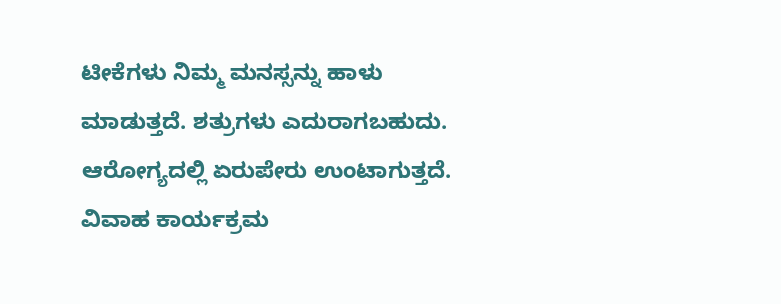ಟೀಕೆಗಳು ನಿಮ್ಮ ಮನಸ್ಸನ್ನು ಹಾಳು ಮಾಡುತ್ತದೆ. ಶತ್ರುಗಳು ಎದುರಾಗಬಹುದು. ಆರೋಗ್ಯದಲ್ಲಿ ಏರುಪೇರು ಉಂಟಾಗುತ್ತದೆ. ವಿವಾಹ ಕಾರ್ಯಕ್ರಮ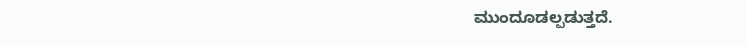ಮುಂದೂಡಲ್ಪಡುತ್ತದೆ.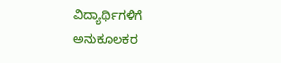ವಿದ್ಯಾರ್ಥಿಗಳಿಗೆ ಅನುಕೂಲಕರ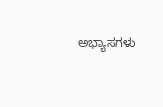ಅಭ್ಯಾಸಗಳು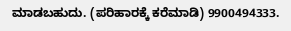ಮಾಡಬಹುದು. (ಪರಿಹಾರಕ್ಕೆ ಕರೆಮಾಡಿ) 9900494333.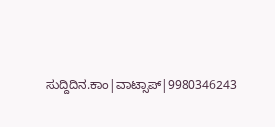ಸುದ್ದಿದಿನ.ಕಾಂ|ವಾಟ್ಸಾಪ್|9980346243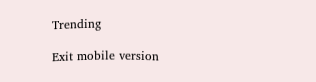Trending

Exit mobile version